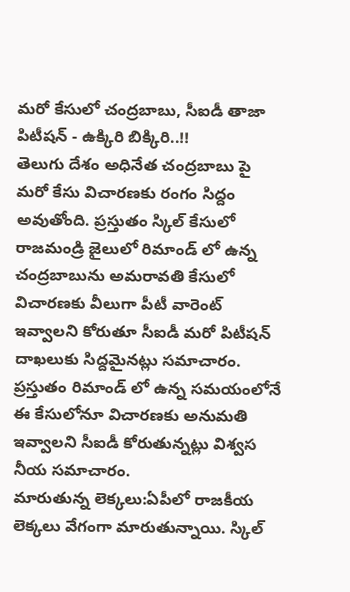మరో కేసులో చంద్రబాబు, సీఐడీ తాజా పిటీషన్ - ఉక్కిరి బిక్కిరి..!!
తెలుగు దేశం అధినేత చంద్రబాబు పై మరో కేసు విచారణకు రంగం సిద్దం అవుతోంది. ప్రస్తుతం స్కిల్ కేసులో రాజమండ్రి జైలులో రిమాండ్ లో ఉన్న చంద్రబాబును అమరావతి కేసులో విచారణకు వీలుగా పీటీ వారెంట్ ఇవ్వాలని కోరుతూ సీఐడీ మరో పిటీషన్ దాఖలుకు సిద్దమైనట్లు సమాచారం. ప్రస్తుతం రిమాండ్ లో ఉన్న సమయంలోనే ఈ కేసులోనూ విచారణకు అనుమతి ఇవ్వాలని సీఐడీ కోరుతున్నట్లు విశ్వస నీయ సమాచారం.
మారుతున్న లెక్కలు:ఏపీలో రాజకీయ లెక్కలు వేగంగా మారుతున్నాయి. స్కిల్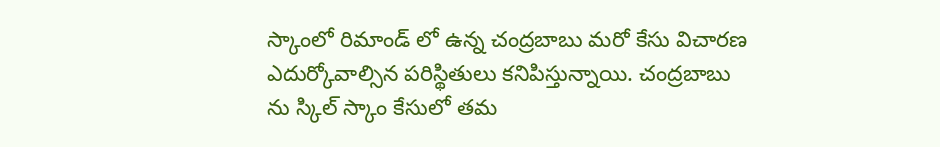స్కాంలో రిమాండ్ లో ఉన్న చంద్రబాబు మరో కేసు విచారణ ఎదుర్కోవాల్సిన పరిస్థితులు కనిపిస్తున్నాయి. చంద్రబాబు ను స్కిల్ స్కాం కేసులో తమ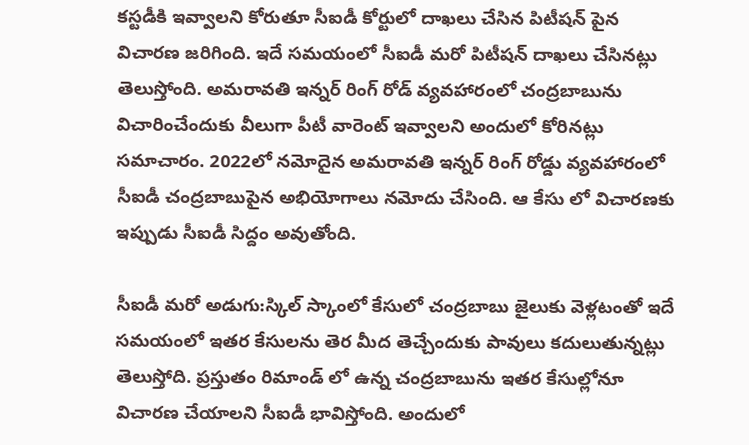కస్టడీకి ఇవ్వాలని కోరుతూ సీఐడీ కోర్టులో దాఖలు చేసిన పిటీషన్ పైన విచారణ జరిగింది. ఇదే సమయంలో సీఐడీ మరో పిటీషన్ దాఖలు చేసినట్లు తెలుస్తోంది. అమరావతి ఇన్నర్ రింగ్ రోడ్ వ్యవహారంలో చంద్రబాబును విచారించేందుకు వీలుగా పీటీ వారెంట్ ఇవ్వాలని అందులో కోరినట్లు సమాచారం. 2022లో నమోదైన అమరావతి ఇన్నర్ రింగ్ రోడ్డు వ్యవహారంలో సీఐడీ చంద్రబాబుపైన అభియోగాలు నమోదు చేసింది. ఆ కేసు లో విచారణకు ఇప్పుడు సీఐడీ సిద్దం అవుతోంది.

సీఐడీ మరో అడుగు:స్కిల్ స్కాంలో కేసులో చంద్రబాబు జైలుకు వెళ్లటంతో ఇదే సమయంలో ఇతర కేసులను తెర మీద తెచ్చేందుకు పావులు కదులుతున్నట్లు తెలుస్తోది. ప్రస్తుతం రిమాండ్ లో ఉన్న చంద్రబాబును ఇతర కేసుల్లోనూ విచారణ చేయాలని సీఐడీ భావిస్తోంది. అందులో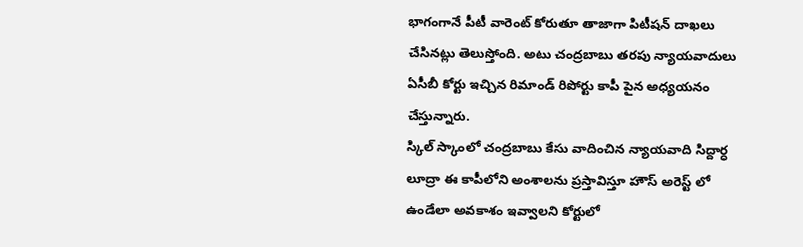భాగంగానే పీటీ వారెంట్ కోరుతూ తాజాగా పిటీషన్ దాఖలు చేసినట్లు తెలుస్తోంది. అటు చంద్రబాబు తరపు న్యాయవాదులు ఏసీబీ కోర్టు ఇచ్చిన రిమాండ్ రిపోర్టు కాపీ పైన అధ్యయనం చేస్తున్నారు.
స్కిల్ స్కాంలో చంద్రబాబు కేసు వాదించిన న్యాయవాది సిద్దార్ధ లూద్రా ఈ కాపీలోని అంశాలను ప్రస్తావిస్తూ హౌస్ అరెస్ట్ లో ఉండేలా అవకాశం ఇవ్వాలని కోర్టులో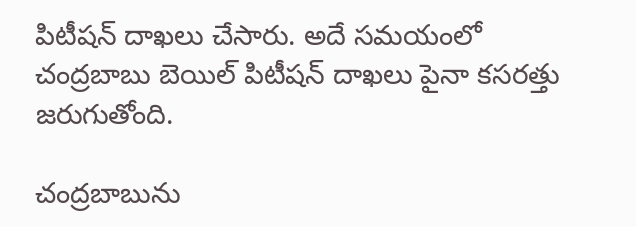పిటీషన్ దాఖలు చేసారు. అదే సమయంలో చంద్రబాబు బెయిల్ పిటీషన్ దాఖలు పైనా కసరత్తు జరుగుతోంది.

చంద్రబాబును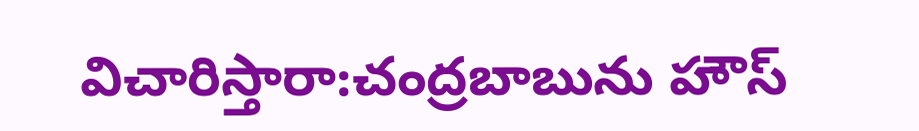విచారిస్తారా:చంద్రబాబును హౌస్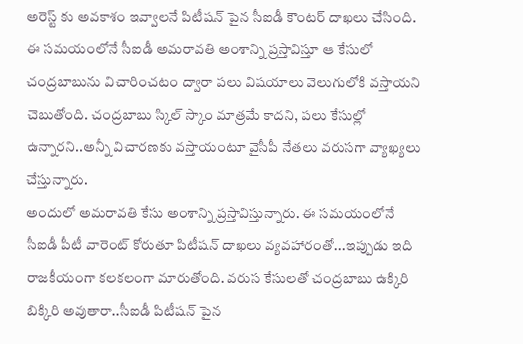అరెస్ట్ కు అవకాశం ఇవ్వాలనే పిటీషన్ పైన సీఐడీ కౌంటర్ దాఖలు చేసింది. ఈ సమయంలోనే సీఐడీ అమరావతి అంశాన్ని ప్రస్తావిస్తూ ఆ కేసులో చంద్రబాబును విచారించటం ద్వారా పలు విషయాలు వెలుగులోకి వస్తాయని చెబుతోంది. చంద్రబాబు స్కిల్ స్కాం మాత్రమే కాదని, పలు కేసుల్లో ఉన్నారని..అన్నీ విచారణకు వస్తాయంటూ వైసీపీ నేతలు వరుసగా వ్యాఖ్యలు చేస్తున్నారు.
అందులో అమరావతి కేసు అంశాన్ని ప్రస్తావిస్తున్నారు. ఈ సమయంలోనే సీఐడీ పీటీ వారెంట్ కోరుతూ పిటీషన్ దాఖలు వ్యవహారంతో...ఇప్పుడు ఇది రాజకీయంగా కలకలంగా మారుతోంది. వరుస కేసులతో చంద్రబాబు ఉక్కిరి బిక్కిరి అవుతారా..సీఐడీ పిటీషన్ పైన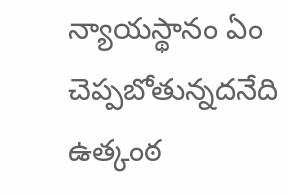న్యాయస్థానం ఏం చెప్పబోతున్నదనేది ఉత్కంఠ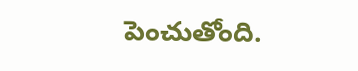పెంచుతోంది.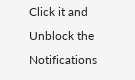Click it and Unblock the Notifications